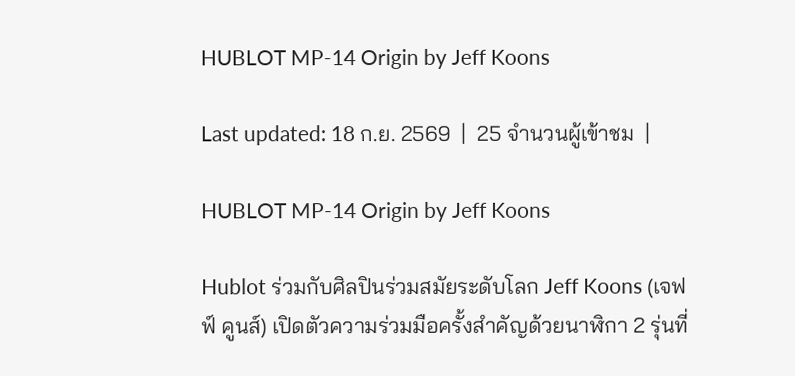HUBLOT MP-14 Origin by Jeff Koons

Last updated: 18 ก.ย. 2569  |  25 จำนวนผู้เข้าชม  |

HUBLOT MP-14 Origin by Jeff Koons

Hublot ร่วมกับศิลปินร่วมสมัยระดับโลก Jeff Koons (เจฟฟ์ คูนส์) เปิดตัวความร่วมมือครั้งสำคัญด้วยนาฬิกา 2 รุ่นที่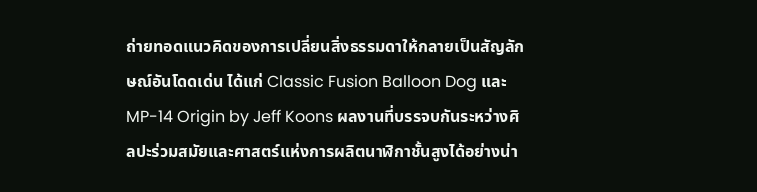ถ่ายทอดแนวคิดของการเปลี่ยนสิ่งธรรมดาให้กลายเป็นสัญลักษณ์อันโดดเด่น ได้แก่ Classic Fusion Balloon Dog และ MP-14 Origin by Jeff Koons ผลงานที่บรรจบกันระหว่างศิลปะร่วมสมัยและศาสตร์แห่งการผลิตนาฬิกาชั้นสูงได้อย่างน่า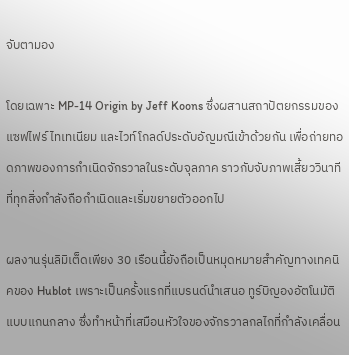จับตามอง

โดยเฉพาะ MP-14 Origin by Jeff Koons ซึ่งผสานสถาปัตยกรรมของแซฟไฟร์ ไทเทเนียม และไวท์โกลด์ประดับอัญมณีเข้าด้วยกัน เพื่อถ่ายทอดภาพของการกำเนิดจักรวาลในระดับจุลภาค ราวกับจับภาพเสี้ยววินาทีที่ทุกสิ่งกำลังถือกำเนิดและเริ่มขยายตัวออกไป

ผลงานรุ่นลิมิเต็ดเพียง 30 เรือนนี้ยังถือเป็นหมุดหมายสำคัญทางเทคนิคของ Hublot เพราะเป็นครั้งแรกที่แบรนด์นำเสนอ ทูร์บิญองอัตโนมัติแบบแกนกลาง ซึ่งทำหน้าที่เสมือนหัวใจของจักรวาลกลไกที่กำลังเคลื่อน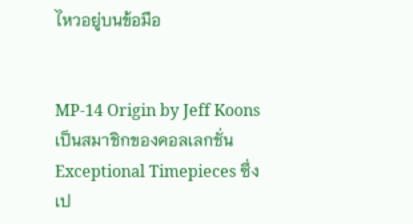ไหวอยู่บนข้อมือ


MP-14 Origin by Jeff Koons เป็นสมาชิกของคอลเลกชั่น Exceptional Timepieces ซึ่งเป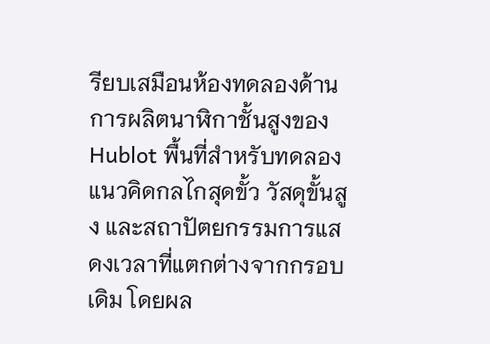รียบเสมือนห้องทดลองด้านการผลิตนาฬิกาชั้นสูงของ Hublot พื้นที่สำหรับทดลองแนวคิดกลไกสุดขั้ว วัสดุขั้นสูง และสถาปัตยกรรมการแสดงเวลาที่แตกต่างจากกรอบเดิม โดยผล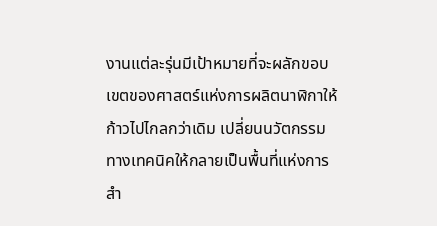งานแต่ละรุ่นมีเป้าหมายที่จะผลักขอบเขตของศาสตร์แห่งการผลิตนาฬิกาให้ก้าวไปไกลกว่าเดิม เปลี่ยนนวัตกรรมทางเทคนิคให้กลายเป็นพื้นที่แห่งการสำ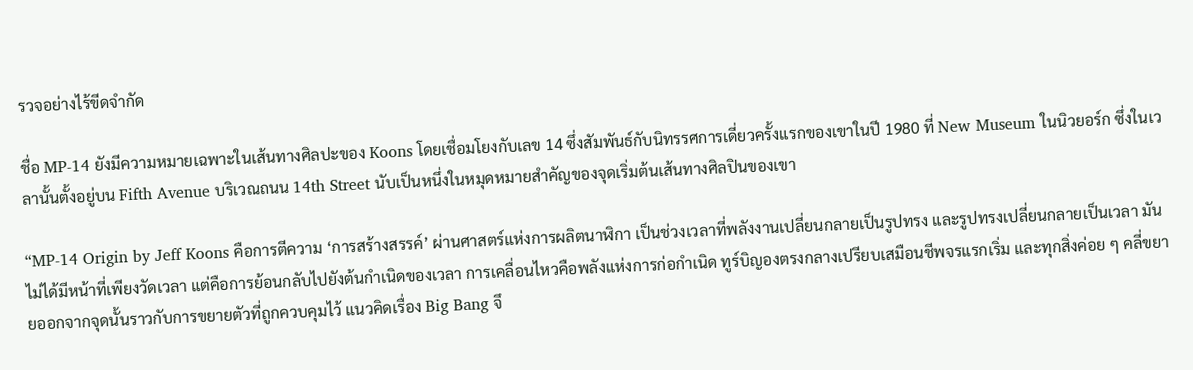รวจอย่างไร้ขีดจำกัด

ชื่อ MP-14 ยังมีความหมายเฉพาะในเส้นทางศิลปะของ Koons โดยเชื่อมโยงกับเลข 14 ซึ่งสัมพันธ์กับนิทรรศการเดี่ยวครั้งแรกของเขาในปี 1980 ที่ New Museum ในนิวยอร์ก ซึ่งในเวลานั้นตั้งอยู่บน Fifth Avenue บริเวณถนน 14th Street นับเป็นหนึ่งในหมุดหมายสำคัญของจุดเริ่มต้นเส้นทางศิลปินของเขา

“MP-14 Origin by Jeff Koons คือการตีความ ‘การสร้างสรรค์’ ผ่านศาสตร์แห่งการผลิตนาฬิกา เป็นช่วงเวลาที่พลังงานเปลี่ยนกลายเป็นรูปทรง และรูปทรงเปลี่ยนกลายเป็นเวลา มันไม่ได้มีหน้าที่เพียงวัดเวลา แต่คือการย้อนกลับไปยังต้นกำเนิดของเวลา การเคลื่อนไหวคือพลังแห่งการก่อกำเนิด ทูร์บิญองตรงกลางเปรียบเสมือนชีพจรแรกเริ่ม และทุกสิ่งค่อย ๆ คลี่ขยายออกจากจุดนั้นราวกับการขยายตัวที่ถูกควบคุมไว้ แนวคิดเรื่อง Big Bang จึ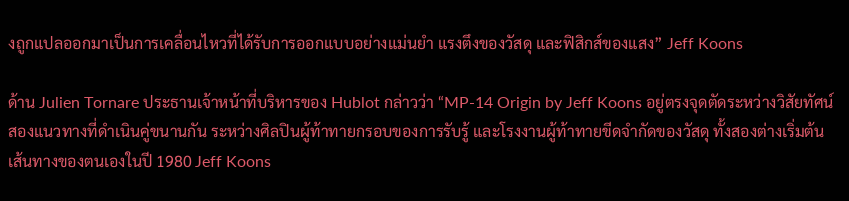งถูกแปลออกมาเป็นการเคลื่อนไหวที่ได้รับการออกแบบอย่างแม่นยำ แรงตึงของวัสดุ และฟิสิกส์ของแสง” Jeff Koons

ด้าน Julien Tornare ประธานเจ้าหน้าที่บริหารของ Hublot กล่าวว่า “MP-14 Origin by Jeff Koons อยู่ตรงจุดตัดระหว่างวิสัยทัศน์สองแนวทางที่ดำเนินคู่ขนานกัน ระหว่างศิลปินผู้ท้าทายกรอบของการรับรู้ และโรงงานผู้ท้าทายขีดจำกัดของวัสดุ ทั้งสองต่างเริ่มต้นเส้นทางของตนเองในปี 1980 Jeff Koons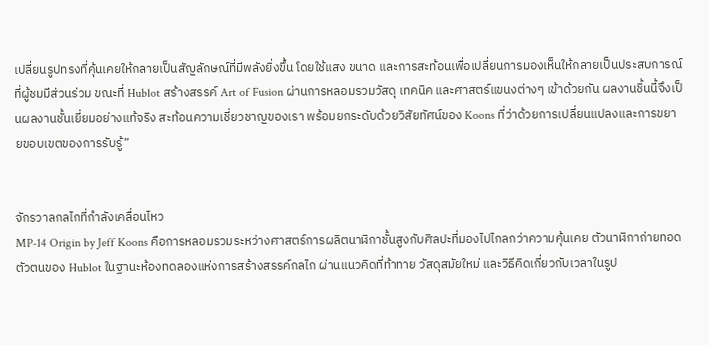เปลี่ยนรูปทรงที่คุ้นเคยให้กลายเป็นสัญลักษณ์ที่มีพลังยิ่งขึ้น โดยใช้แสง ขนาด และการสะท้อนเพื่อเปลี่ยนการมองเห็นให้กลายเป็นประสบการณ์ที่ผู้ชมมีส่วนร่วม ขณะที่ Hublot สร้างสรรค์ Art of Fusion ผ่านการหลอมรวมวัสดุ เทคนิค และศาสตร์แขนงต่างๆ เข้าด้วยกัน ผลงานชิ้นนี้จึงเป็นผลงานชั้นเยี่ยมอย่างแท้จริง สะท้อนความเชี่ยวชาญของเรา พร้อมยกระดับด้วยวิสัยทัศน์ของ Koons ที่ว่าด้วยการเปลี่ยนแปลงและการขยายขอบเขตของการรับรู้”


จักรวาลกลไกที่กำลังเคลื่อนไหว
MP-14 Origin by Jeff Koons คือการหลอมรวมระหว่างศาสตร์การผลิตนาฬิกาชั้นสูงกับศิลปะที่มองไปไกลกว่าความคุ้นเคย ตัวนาฬิกาถ่ายทอดตัวตนของ Hublot ในฐานะห้องทดลองแห่งการสร้างสรรค์กลไก ผ่านแนวคิดที่ท้าทาย วัสดุสมัยใหม่ และวิธีคิดเกี่ยวกับเวลาในรูป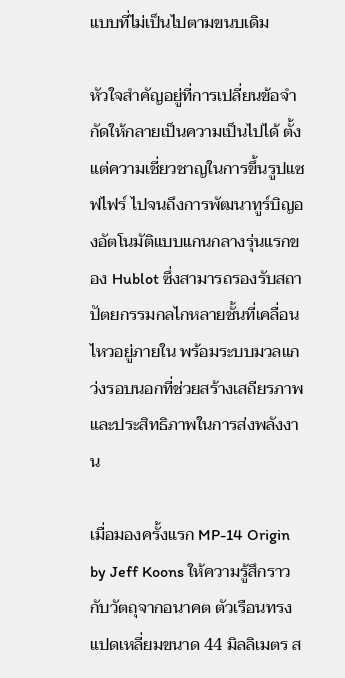แบบที่ไม่เป็นไปตามขนบเดิม

หัวใจสำคัญอยู่ที่การเปลี่ยนข้อจำกัดให้กลายเป็นความเป็นไปได้ ตั้งแต่ความเชี่ยวชาญในการขึ้นรูปแซฟไฟร์ ไปจนถึงการพัฒนาทูร์บิญองอัตโนมัติแบบแกนกลางรุ่นแรกของ Hublot ซึ่งสามารถรองรับสถาปัตยกรรมกลไกหลายชั้นที่เคลื่อนไหวอยู่ภายใน พร้อมระบบมวลแกว่งรอบนอกที่ช่วยสร้างเสถียรภาพและประสิทธิภาพในการส่งพลังงาน

เมื่อมองครั้งแรก MP-14 Origin by Jeff Koons ให้ความรู้สึกราวกับวัตถุจากอนาคต ตัวเรือนทรงแปดเหลี่ยมขนาด 44 มิลลิเมตร ส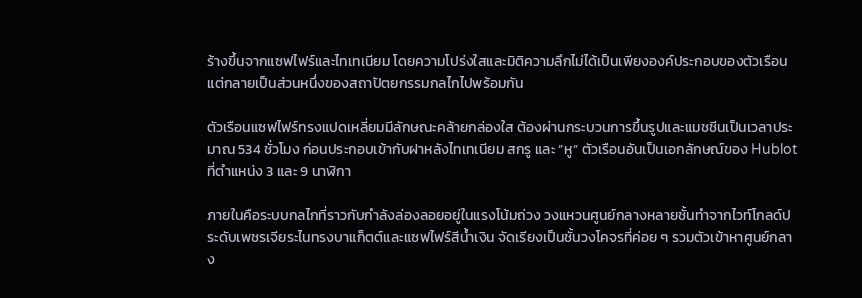ร้างขึ้นจากแซฟไฟร์และไทเทเนียม โดยความโปร่งใสและมิติความลึกไม่ได้เป็นเพียงองค์ประกอบของตัวเรือน แต่กลายเป็นส่วนหนึ่งของสถาปัตยกรรมกลไกไปพร้อมกัน

ตัวเรือนแซฟไฟร์ทรงแปดเหลี่ยมมีลักษณะคล้ายกล่องใส ต้องผ่านกระบวนการขึ้นรูปและแมชชีนเป็นเวลาประมาณ 534 ชั่วโมง ก่อนประกอบเข้ากับฝาหลังไทเทเนียม สกรู และ “หู” ตัวเรือนอันเป็นเอกลักษณ์ของ Hublot ที่ตำแหน่ง 3 และ 9 นาฬิกา

ภายในคือระบบกลไกที่ราวกับกำลังล่องลอยอยู่ในแรงโน้มถ่วง วงแหวนศูนย์กลางหลายชั้นทำจากไวท์โกลด์ประดับเพชรเจียระไนทรงบาแก็ตต์และแซฟไฟร์สีน้ำเงิน จัดเรียงเป็นชั้นวงโคจรที่ค่อย ๆ รวมตัวเข้าหาศูนย์กลาง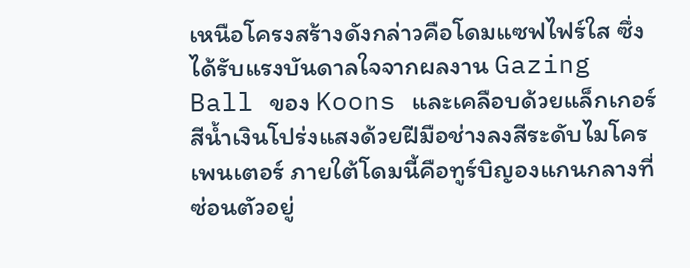เหนือโครงสร้างดังกล่าวคือโดมแซฟไฟร์ใส ซึ่งได้รับแรงบันดาลใจจากผลงาน Gazing Ball ของ Koons และเคลือบด้วยแล็กเกอร์สีน้ำเงินโปร่งแสงด้วยฝีมือช่างลงสีระดับไมโครเพนเตอร์ ภายใต้โดมนี้คือทูร์บิญองแกนกลางที่ซ่อนตัวอยู่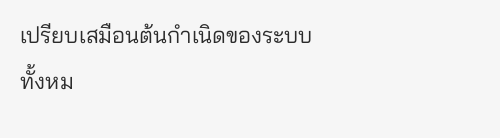เปรียบเสมือนต้นกำเนิดของระบบทั้งหม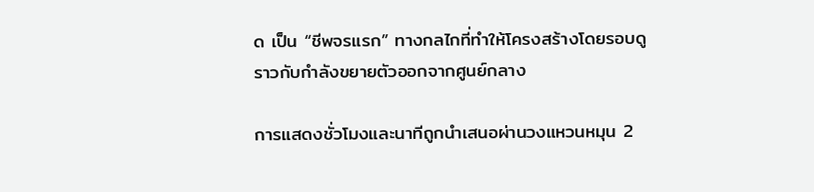ด เป็น “ชีพจรแรก” ทางกลไกที่ทำให้โครงสร้างโดยรอบดูราวกับกำลังขยายตัวออกจากศูนย์กลาง

การแสดงชั่วโมงและนาทีถูกนำเสนอผ่านวงแหวนหมุน 2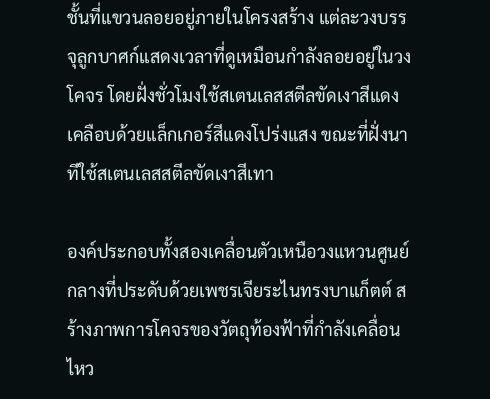ชั้นที่แขวนลอยอยู่ภายในโครงสร้าง แต่ละวงบรรจุลูกบาศก์แสดงเวลาที่ดูเหมือนกำลังลอยอยู่ในวงโคจร โดยฝั่งชั่วโมงใช้สเตนเลสสตีลขัดเงาสีแดง เคลือบด้วยแล็กเกอร์สีแดงโปร่งแสง ขณะที่ฝั่งนาทีใช้สเตนเลสสตีลขัดเงาสีเทา

องค์ประกอบทั้งสองเคลื่อนตัวเหนือวงแหวนศูนย์กลางที่ประดับด้วยเพชรเจียระไนทรงบาแก็ตต์ สร้างภาพการโคจรของวัตถุท้องฟ้าที่กำลังเคลื่อนไหว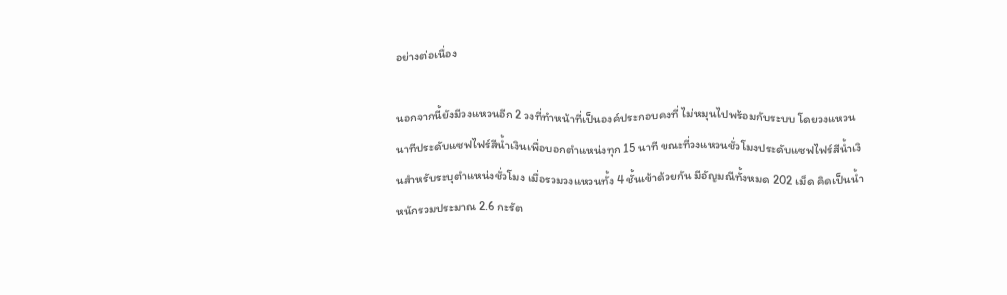อย่างต่อเนื่อง

นอกจากนี้ยังมีวงแหวนอีก 2 วงที่ทำหน้าที่เป็นองค์ประกอบคงที่ ไม่หมุนไปพร้อมกับระบบ โดยวงแหวนนาทีประดับแซฟไฟร์สีน้ำเงินเพื่อบอกตำแหน่งทุก 15 นาที ขณะที่วงแหวนชั่วโมงประดับแซฟไฟร์สีน้ำเงินสำหรับระบุตำแหน่งชั่วโมง เมื่อรวมวงแหวนทั้ง 4 ชั้นเข้าด้วยกัน มีอัญมณีทั้งหมด 202 เม็ด คิดเป็นน้ำหนักรวมประมาณ 2.6 กะรัต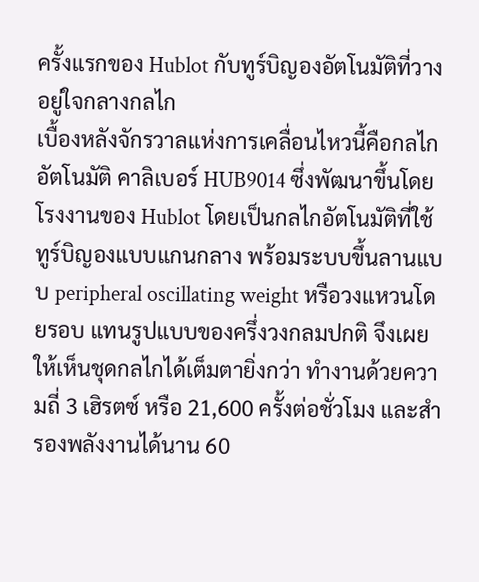ครั้งแรกของ Hublot กับทูร์บิญองอัตโนมัติที่วางอยู่ใจกลางกลไก
เบื้องหลังจักรวาลแห่งการเคลื่อนไหวนี้คือกลไกอัตโนมัติ คาลิเบอร์ HUB9014 ซึ่งพัฒนาขึ้นโดยโรงงานของ Hublot โดยเป็นกลไกอัตโนมัติที่ใช้ทูร์บิญองแบบแกนกลาง พร้อมระบบขึ้นลานแบบ peripheral oscillating weight หรือวงแหวนโดยรอบ แทนรูปแบบของครึ่งวงกลมปกติ จึงเผยให้เห็นชุดกลไกได้เต็มตายิ่งกว่า ทำงานด้วยความถี่ 3 เฮิรตซ์ หรือ 21,600 ครั้งต่อชั่วโมง และสำรองพลังงานได้นาน 60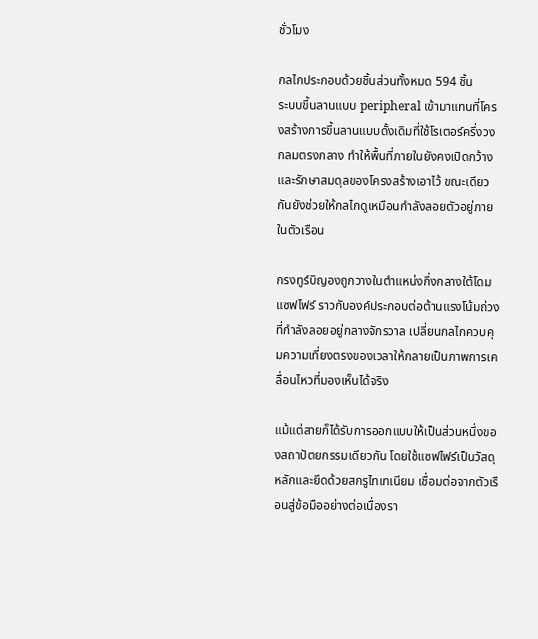ชั่วโมง

กลไกประกอบด้วยชิ้นส่วนทั้งหมด 594 ชิ้น
ระบบขึ้นลานแบบ peripheral เข้ามาแทนที่โครงสร้างการขึ้นลานแบบดั้งเดิมที่ใช้โรเตอร์ครึ่งวงกลมตรงกลาง ทำให้พื้นที่ภายในยังคงเปิดกว้างและรักษาสมดุลของโครงสร้างเอาไว้ ขณะเดียวกันยังช่วยให้กลไกดูเหมือนกำลังลอยตัวอยู่ภายในตัวเรือน

กรงทูร์บิญองถูกวางในตำแหน่งกึ่งกลางใต้โดมแซฟไฟร์ ราวกับองค์ประกอบต่อต้านแรงโน้มถ่วงที่กำลังลอยอยู่กลางจักรวาล เปลี่ยนกลไกควบคุมความเที่ยงตรงของเวลาให้กลายเป็นภาพการเคลื่อนไหวที่มองเห็นได้จริง

แม้แต่สายก็ได้รับการออกแบบให้เป็นส่วนหนึ่งของสถาปัตยกรรมเดียวกัน โดยใช้แซฟไฟร์เป็นวัสดุหลักและยึดด้วยสกรูไทเทเนียม เชื่อมต่อจากตัวเรือนสู่ข้อมืออย่างต่อเนื่องรา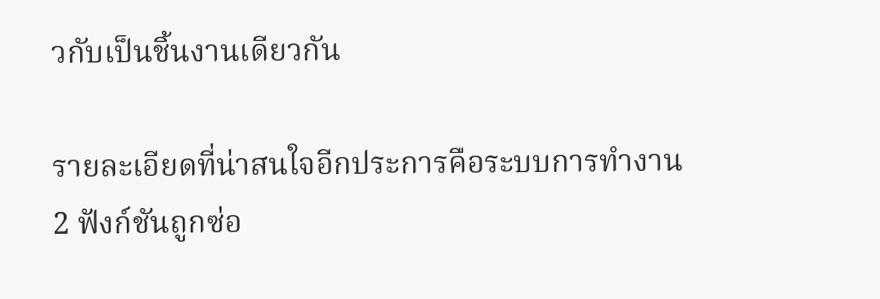วกับเป็นชิ้นงานเดียวกัน

รายละเอียดที่น่าสนใจอีกประการคือระบบการทำงาน 2 ฟังก์ชันถูกซ่อ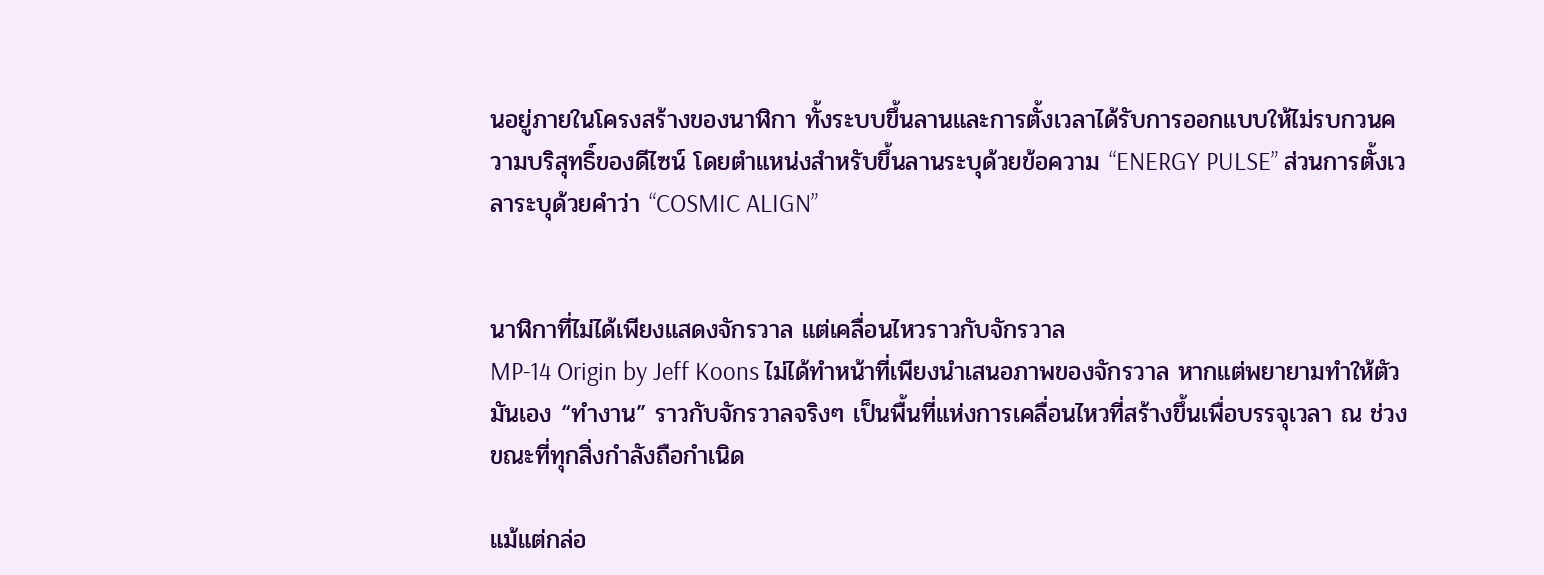นอยู่ภายในโครงสร้างของนาฬิกา ทั้งระบบขึ้นลานและการตั้งเวลาได้รับการออกแบบให้ไม่รบกวนความบริสุทธิ์ของดีไซน์ โดยตำแหน่งสำหรับขึ้นลานระบุด้วยข้อความ “ENERGY PULSE” ส่วนการตั้งเวลาระบุด้วยคำว่า “COSMIC ALIGN”


นาฬิกาที่ไม่ได้เพียงแสดงจักรวาล แต่เคลื่อนไหวราวกับจักรวาล
MP-14 Origin by Jeff Koons ไม่ได้ทำหน้าที่เพียงนำเสนอภาพของจักรวาล หากแต่พยายามทำให้ตัวมันเอง “ทำงาน” ราวกับจักรวาลจริงๆ เป็นพื้นที่แห่งการเคลื่อนไหวที่สร้างขึ้นเพื่อบรรจุเวลา ณ ช่วงขณะที่ทุกสิ่งกำลังถือกำเนิด

แม้แต่กล่อ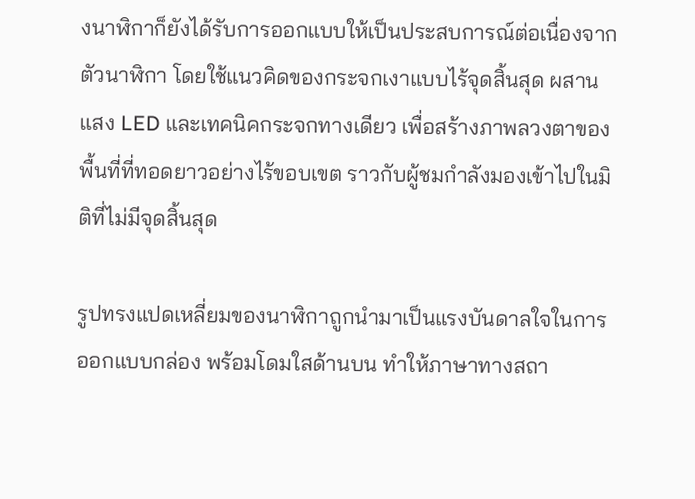งนาฬิกาก็ยังได้รับการออกแบบให้เป็นประสบการณ์ต่อเนื่องจากตัวนาฬิกา โดยใช้แนวคิดของกระจกเงาแบบไร้จุดสิ้นสุด ผสานแสง LED และเทคนิคกระจกทางเดียว เพื่อสร้างภาพลวงตาของพื้นที่ที่ทอดยาวอย่างไร้ขอบเขต ราวกับผู้ชมกำลังมองเข้าไปในมิติที่ไม่มีจุดสิ้นสุด

รูปทรงแปดเหลี่ยมของนาฬิกาถูกนำมาเป็นแรงบันดาลใจในการออกแบบกล่อง พร้อมโดมใสด้านบน ทำให้ภาษาทางสถา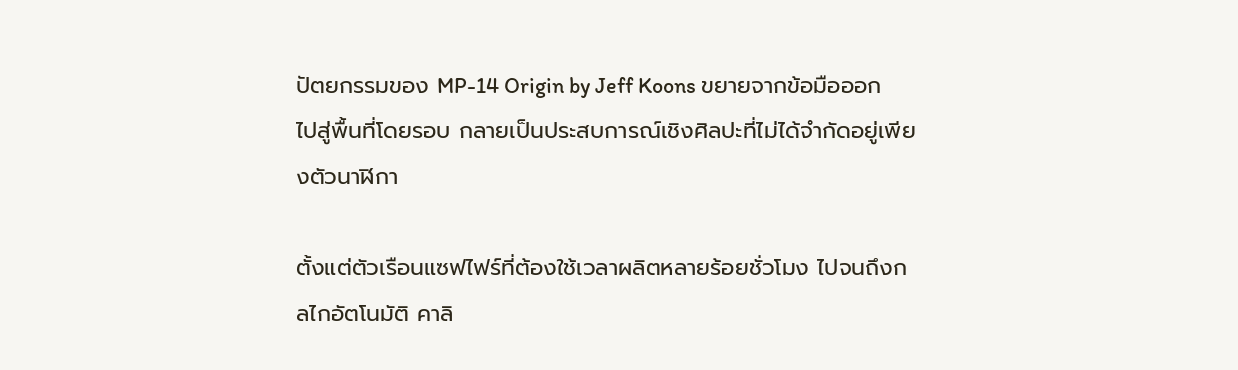ปัตยกรรมของ MP-14 Origin by Jeff Koons ขยายจากข้อมือออกไปสู่พื้นที่โดยรอบ กลายเป็นประสบการณ์เชิงศิลปะที่ไม่ได้จำกัดอยู่เพียงตัวนาฬิกา

ตั้งแต่ตัวเรือนแซฟไฟร์ที่ต้องใช้เวลาผลิตหลายร้อยชั่วโมง ไปจนถึงกลไกอัตโนมัติ คาลิ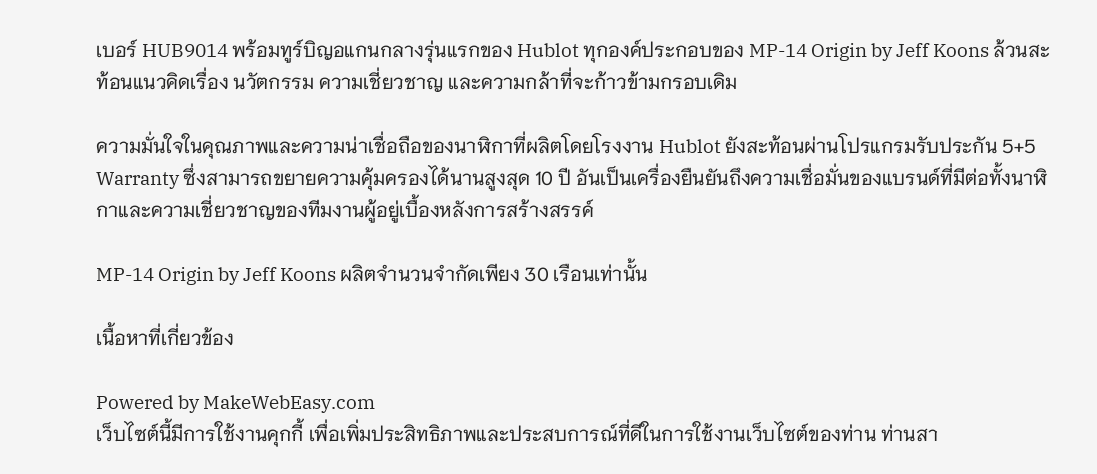เบอร์ HUB9014 พร้อมทูร์บิญอแกนกลางรุ่นแรกของ Hublot ทุกองค์ประกอบของ MP-14 Origin by Jeff Koons ล้วนสะท้อนแนวคิดเรื่อง นวัตกรรม ความเชี่ยวชาญ และความกล้าที่จะก้าวข้ามกรอบเดิม

ความมั่นใจในคุณภาพและความน่าเชื่อถือของนาฬิกาที่ผลิตโดยโรงงาน Hublot ยังสะท้อนผ่านโปรแกรมรับประกัน 5+5 Warranty ซึ่งสามารถขยายความคุ้มครองได้นานสูงสุด 10 ปี อันเป็นเครื่องยืนยันถึงความเชื่อมั่นของแบรนด์ที่มีต่อทั้งนาฬิกาและความเชี่ยวชาญของทีมงานผู้อยู่เบื้องหลังการสร้างสรรค์

MP-14 Origin by Jeff Koons ผลิตจำนวนจำกัดเพียง 30 เรือนเท่านั้น

เนื้อหาที่เกี่ยวข้อง

Powered by MakeWebEasy.com
เว็บไซต์นี้มีการใช้งานคุกกี้ เพื่อเพิ่มประสิทธิภาพและประสบการณ์ที่ดีในการใช้งานเว็บไซต์ของท่าน ท่านสา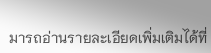มารถอ่านรายละเอียดเพิ่มเติมได้ที่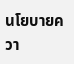นโยบายควา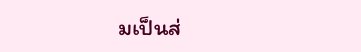มเป็นส่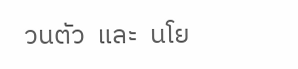วนตัว  และ  นโย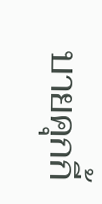บายคุกกี้